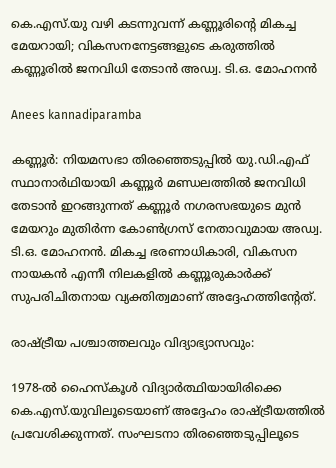കെ.എസ്.യു വഴി കടന്നുവന്ന് കണ്ണൂരിന്റെ മികച്ച മേയറായി; വികസനനേട്ടങ്ങളുടെ കരുത്തിൽ കണ്ണൂരിൽ ജനവിധി തേടാൻ അഡ്വ. ടി.ഒ. മോഹനൻ

Anees kannadiparamba

കണ്ണൂർ: നിയമസഭാ തിരഞ്ഞെടുപ്പിൽ യു.ഡി.എഫ് സ്ഥാനാർഥിയായി കണ്ണൂർ മണ്ഡലത്തിൽ ജനവിധി തേടാൻ ഇറങ്ങുന്നത് കണ്ണൂർ നഗരസഭയുടെ മുൻ മേയറും മുതിർന്ന കോൺഗ്രസ് നേതാവുമായ അഡ്വ. ടി.ഒ. മോഹനൻ. മികച്ച ഭരണാധികാരി, വികസന നായകൻ എന്നീ നിലകളിൽ കണ്ണൂരുകാർക്ക് സുപരിചിതനായ വ്യക്തിത്വമാണ് അദ്ദേഹത്തിന്റേത്.

രാഷ്ട്രീയ പശ്ചാത്തലവും വിദ്യാഭ്യാസവും:

1978-ൽ ഹൈസ്കൂൾ വിദ്യാർത്ഥിയായിരിക്കെ കെ.എസ്.യുവിലൂടെയാണ് അദ്ദേഹം രാഷ്ട്രീയത്തിൽ പ്രവേശിക്കുന്നത്. സംഘടനാ തിരഞ്ഞെടുപ്പിലൂടെ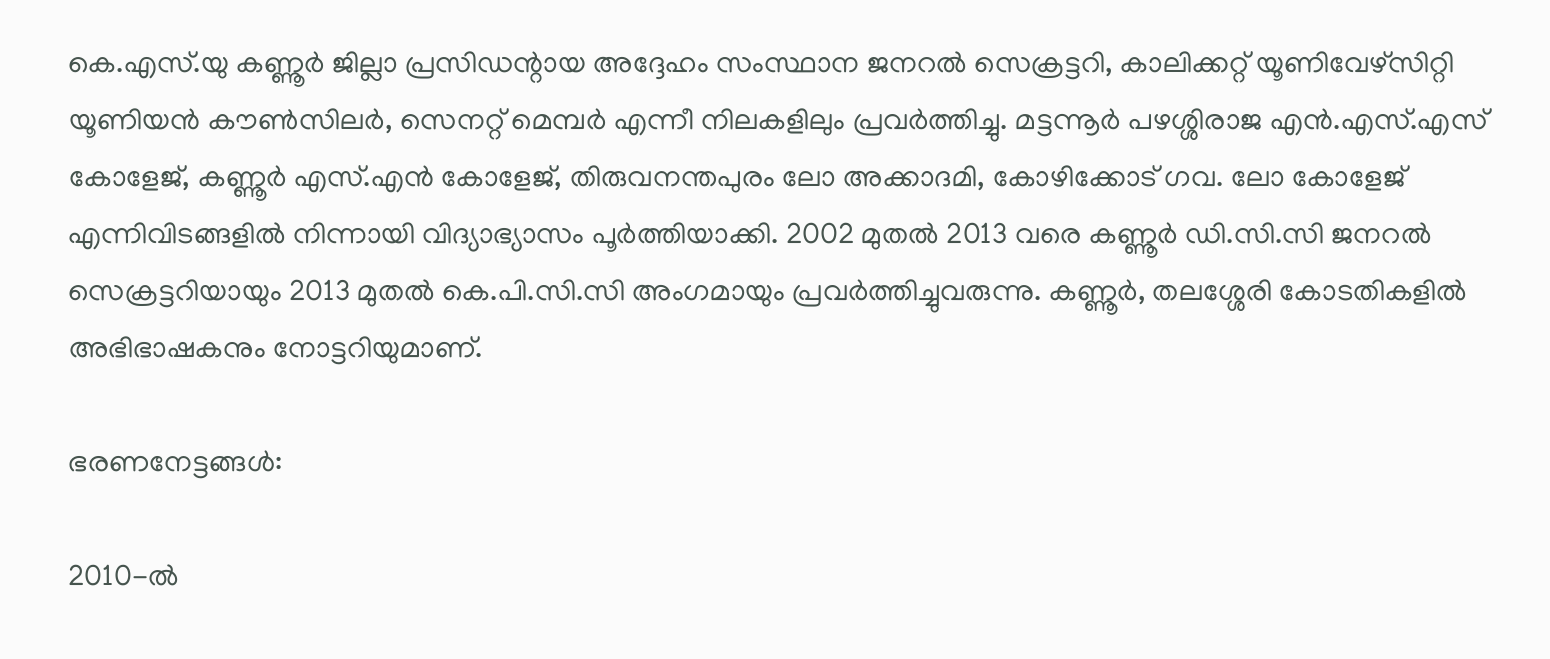കെ.എസ്.യു കണ്ണൂർ ജില്ലാ പ്രസിഡന്റായ അദ്ദേഹം സംസ്ഥാന ജനറൽ സെക്രട്ടറി, കാലിക്കറ്റ് യൂണിവേഴ്സിറ്റി യൂണിയൻ കൗൺസിലർ, സെനറ്റ് മെമ്പർ എന്നീ നിലകളിലും പ്രവർത്തിച്ചു. മട്ടന്നൂർ പഴശ്ശിരാജ എൻ.എസ്.എസ് കോളേജ്, കണ്ണൂർ എസ്.എൻ കോളേജ്, തിരുവനന്തപുരം ലോ അക്കാദമി, കോഴിക്കോട് ഗവ. ലോ കോളേജ് എന്നിവിടങ്ങളിൽ നിന്നായി വിദ്യാഭ്യാസം പൂർത്തിയാക്കി. 2002 മുതൽ 2013 വരെ കണ്ണൂർ ഡി.സി.സി ജനറൽ സെക്രട്ടറിയായും 2013 മുതൽ കെ.പി.സി.സി അംഗമായും പ്രവർത്തിച്ചുവരുന്നു. കണ്ണൂർ, തലശ്ശേരി കോടതികളിൽ അഭിഭാഷകനും നോട്ടറിയുമാണ്.

ഭരണനേട്ടങ്ങൾ:

2010-ൽ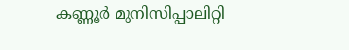കണ്ണൂർ മുനിസിപ്പാലിറ്റി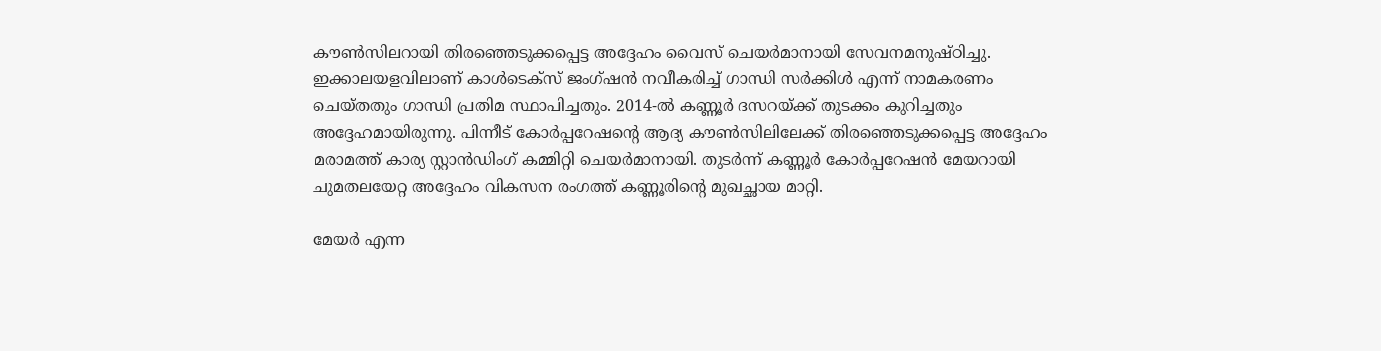കൗൺസിലറായി തിരഞ്ഞെടുക്കപ്പെട്ട അദ്ദേഹം വൈസ് ചെയർമാനായി സേവനമനുഷ്ഠിച്ചു. ഇക്കാലയളവിലാണ് കാൾടെക്സ് ജംഗ്ഷൻ നവീകരിച്ച് ഗാന്ധി സർക്കിൾ എന്ന് നാമകരണം ചെയ്തതും ഗാന്ധി പ്രതിമ സ്ഥാപിച്ചതും. 2014-ൽ കണ്ണൂർ ദസറയ്ക്ക് തുടക്കം കുറിച്ചതും അദ്ദേഹമായിരുന്നു. പിന്നീട് കോർപ്പറേഷന്റെ ആദ്യ കൗൺസിലിലേക്ക് തിരഞ്ഞെടുക്കപ്പെട്ട അദ്ദേഹം മരാമത്ത് കാര്യ സ്റ്റാൻഡിംഗ് കമ്മിറ്റി ചെയർമാനായി. തുടർന്ന് കണ്ണൂർ കോർപ്പറേഷൻ മേയറായി ചുമതലയേറ്റ അദ്ദേഹം വികസന രംഗത്ത് കണ്ണൂരിന്റെ മുഖച്ഛായ മാറ്റി.

മേയർ എന്ന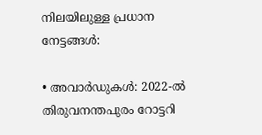നിലയിലുള്ള പ്രധാന നേട്ടങ്ങൾ:

• അവാർഡുകൾ: 2022-ൽ തിരുവനന്തപുരം റോട്ടറി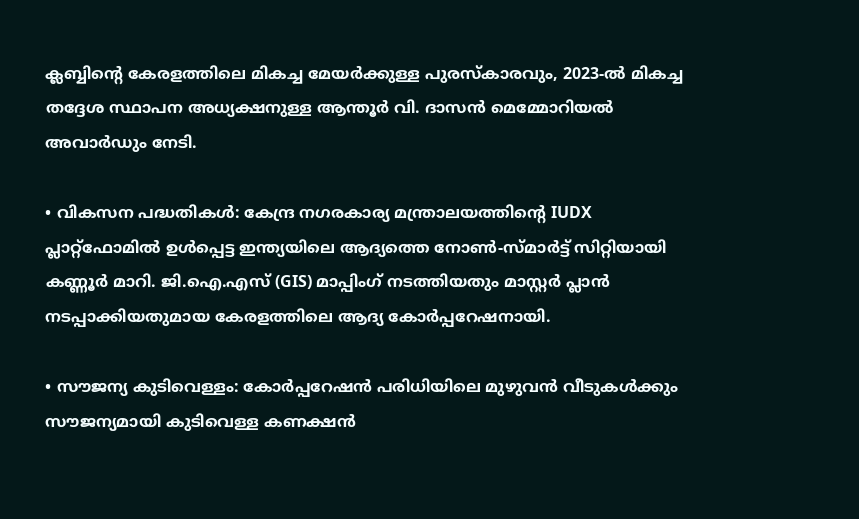ക്ലബ്ബിന്റെ കേരളത്തിലെ മികച്ച മേയർക്കുള്ള പുരസ്കാരവും, 2023-ൽ മികച്ച തദ്ദേശ സ്ഥാപന അധ്യക്ഷനുള്ള ആന്തൂർ വി. ദാസൻ മെമ്മോറിയൽ അവാർഡും നേടി.

• വികസന പദ്ധതികൾ: കേന്ദ്ര നഗരകാര്യ മന്ത്രാലയത്തിന്റെ IUDX പ്ലാറ്റ്‌ഫോമിൽ ഉൾപ്പെട്ട ഇന്ത്യയിലെ ആദ്യത്തെ നോൺ-സ്മാർട്ട് സിറ്റിയായി കണ്ണൂർ മാറി. ജി.ഐ.എസ് (GIS) മാപ്പിംഗ് നടത്തിയതും മാസ്റ്റർ പ്ലാൻ നടപ്പാക്കിയതുമായ കേരളത്തിലെ ആദ്യ കോർപ്പറേഷനായി.

• സൗജന്യ കുടിവെള്ളം: കോർപ്പറേഷൻ പരിധിയിലെ മുഴുവൻ വീടുകൾക്കും സൗജന്യമായി കുടിവെള്ള കണക്ഷൻ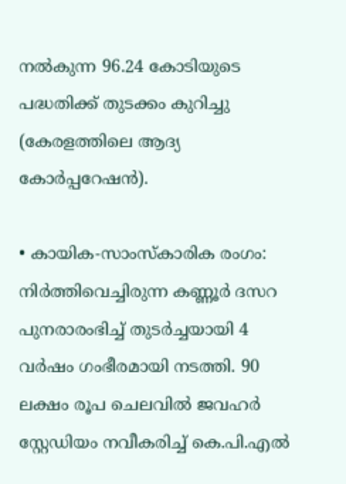നൽകുന്ന 96.24 കോടിയുടെ പദ്ധതിക്ക് തുടക്കം കുറിച്ചു (കേരളത്തിലെ ആദ്യ കോർപ്പറേഷൻ).

• കായിക-സാംസ്കാരിക രംഗം: നിർത്തിവെച്ചിരുന്ന കണ്ണൂർ ദസറ പുനരാരംഭിച്ച് തുടർച്ചയായി 4 വർഷം ഗംഭീരമായി നടത്തി. 90 ലക്ഷം രൂപ ചെലവിൽ ജവഹർ സ്റ്റേഡിയം നവീകരിച്ച് കെ.പി.എൽ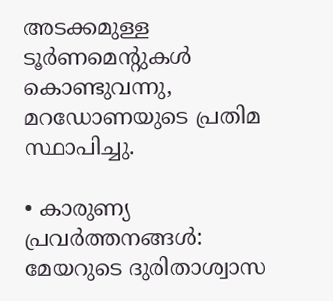അടക്കമുള്ള ടൂർണമെന്റുകൾ കൊണ്ടുവന്നു, മറഡോണയുടെ പ്രതിമ സ്ഥാപിച്ചു.

• കാരുണ്യ പ്രവർത്തനങ്ങൾ: മേയറുടെ ദുരിതാശ്വാസ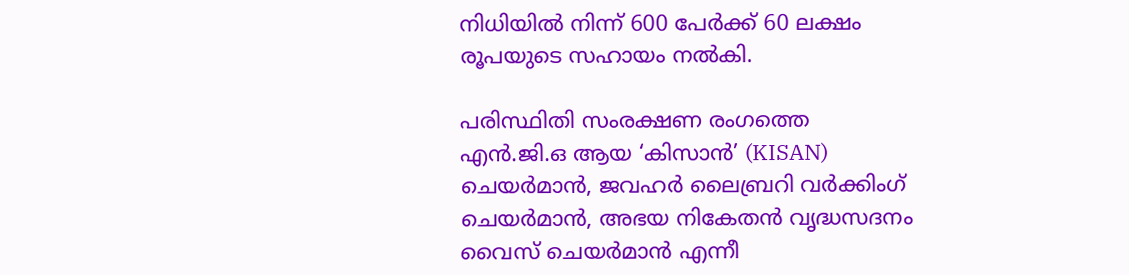നിധിയിൽ നിന്ന് 600 പേർക്ക് 60 ലക്ഷം രൂപയുടെ സഹായം നൽകി.

പരിസ്ഥിതി സംരക്ഷണ രംഗത്തെ എൻ.ജി.ഒ ആയ ‘കിസാൻ’ (KISAN) ചെയർമാൻ, ജവഹർ ലൈബ്രറി വർക്കിംഗ് ചെയർമാൻ, അഭയ നികേതൻ വൃദ്ധസദനം വൈസ് ചെയർമാൻ എന്നീ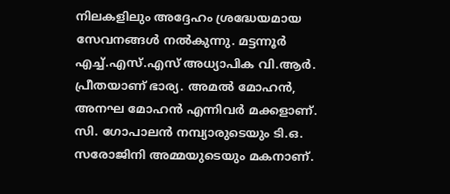നിലകളിലും അദ്ദേഹം ശ്രദ്ധേയമായ സേവനങ്ങൾ നൽകുന്നു. മട്ടന്നൂർ എച്ച്.എസ്.എസ് അധ്യാപിക വി.ആർ. പ്രീതയാണ് ഭാര്യ. അമൽ മോഹൻ, അനഘ മോഹൻ എന്നിവർ മക്കളാണ്. സി. ഗോപാലൻ നമ്പ്യാരുടെയും ടി.ഒ. സരോജിനി അമ്മയുടെയും മകനാണ്.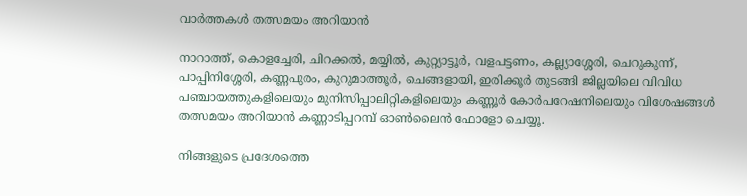വാർത്തകൾ തത്സമയം അറിയാൻ

നാറാത്ത്, കൊളച്ചേരി, ചിറക്കൽ, മയ്യിൽ, കുറ്റ്യാട്ടൂർ, വളപട്ടണം, കല്ല്യാശ്ശേരി, ചെറുകുന്ന്, പാപ്പിനിശ്ശേരി, കണ്ണപുരം, കുറുമാത്തൂർ, ചെങ്ങളായി, ഇരിക്കൂർ തുടങ്ങി ജില്ലയിലെ വിവിധ പഞ്ചായത്തുകളിലെയും മുനിസിപ്പാലിറ്റികളിലെയും കണ്ണൂർ കോർപറേഷനിലെയും വിശേഷങ്ങൾ തത്സമയം അറിയാൻ കണ്ണാടിപ്പറമ്പ് ഓൺലൈൻ ഫോളോ ചെയ്യൂ.

നിങ്ങളുടെ പ്രദേശത്തെ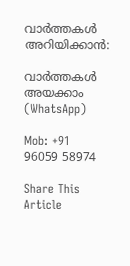വാർത്തകൾ അറിയിക്കാൻ:

വാർത്തകൾ അയക്കാം (WhatsApp)

Mob: +91 96059 58974

Share This Article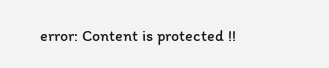error: Content is protected !!